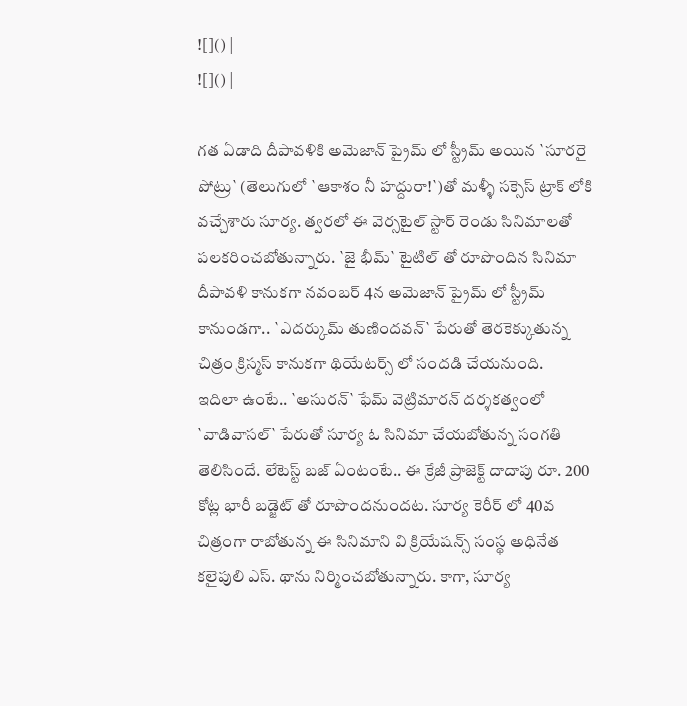![]() |
![]() |

గత ఏడాది దీపావళికి అమెజాన్ ప్రైమ్ లో స్ట్రీమ్ అయిన `సూరరై పోట్రు` (తెలుగులో `ఆకాశం నీ హద్దురా!`)తో మళ్ళీ సక్సెస్ ట్రాక్ లోకి వచ్చేశారు సూర్య. త్వరలో ఈ వెర్సటైల్ స్టార్ రెండు సినిమాలతో పలకరించబోతున్నారు. `జై భీమ్` టైటిల్ తో రూపొందిన సినిమా దీపావళి కానుకగా నవంబర్ 4న అమెజాన్ ప్రైమ్ లో స్ట్రీమ్ కానుండగా.. `ఎదర్కుమ్ తుణిందవన్` పేరుతో తెరకెక్కుతున్న చిత్రం క్రిస్మస్ కానుకగా థియేటర్స్ లో సందడి చేయనుంది.
ఇదిలా ఉంటే.. `అసురన్` ఫేమ్ వెట్రిమారన్ దర్శకత్వంలో `వాడివాసల్` పేరుతో సూర్య ఓ సినిమా చేయబోతున్న సంగతి తెలిసిందే. లేటెస్ట్ బజ్ ఏంటంటే.. ఈ క్రేజీ ప్రాజెక్ట్ దాదాపు రూ. 200 కోట్ల భారీ బడ్జెట్ తో రూపొందనుందట. సూర్య కెరీర్ లో 40వ చిత్రంగా రాబోతున్న ఈ సినిమాని వి క్రియేషన్స్ సంస్థ అధినేత కలైపులి ఎస్. థాను నిర్మించబోతున్నారు. కాగా, సూర్య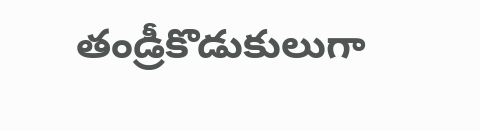తండ్రీకొడుకులుగా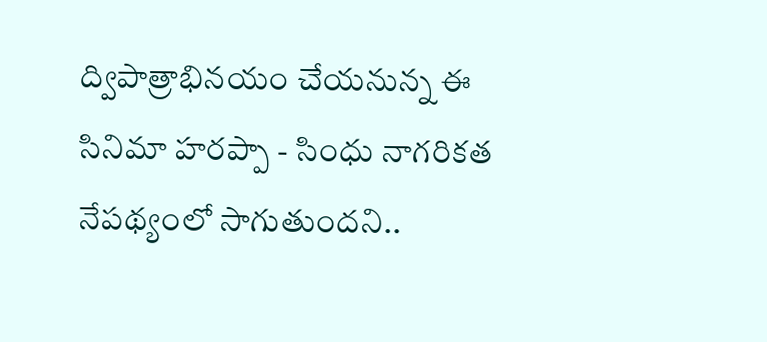ద్విపాత్రాభినయం చేయనున్న ఈ సినిమా హరప్పా - సింధు నాగరికత నేపథ్యంలో సాగుతుందని..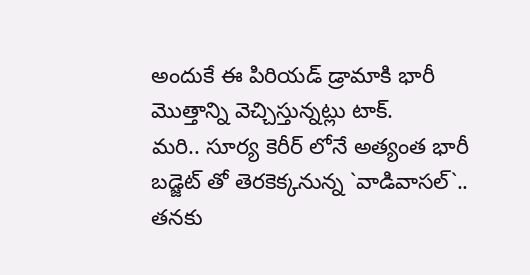అందుకే ఈ పిరియడ్ డ్రామాకి భారీ మొత్తాన్ని వెచ్చిస్తున్నట్లు టాక్.
మరి.. సూర్య కెరీర్ లోనే అత్యంత భారీ బడ్జెట్ తో తెరకెక్కనున్న `వాడివాసల్`.. తనకు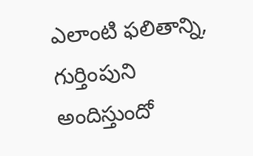ఎలాంటి ఫలితాన్ని, గుర్తింపుని అందిస్తుందో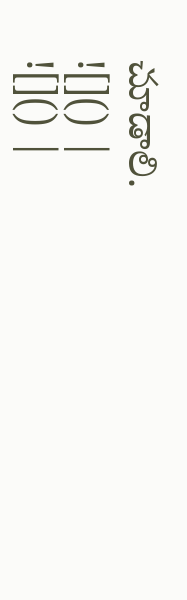చూడాలి.
![]() |
![]() |